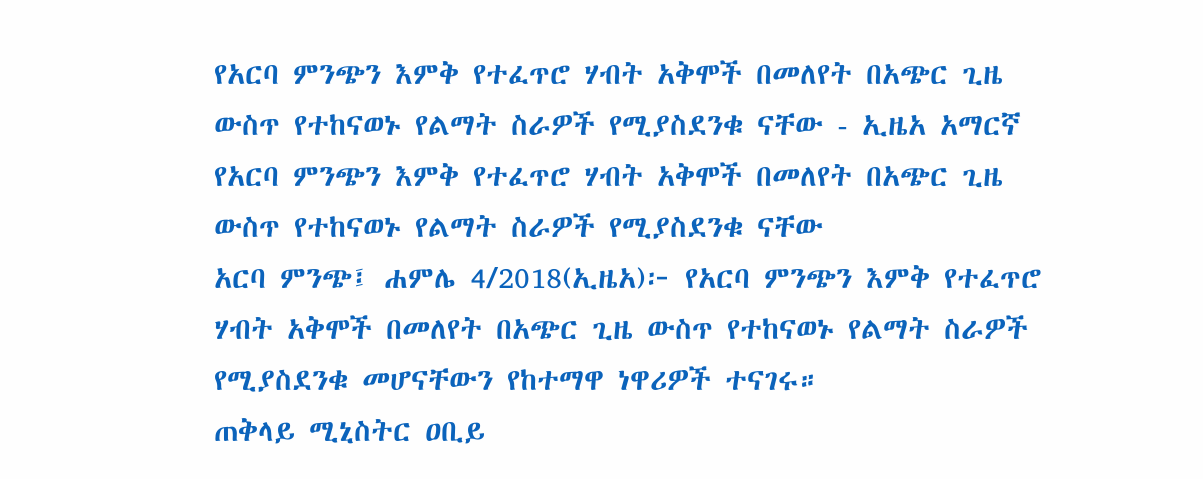የአርባ ምንጭን እምቅ የተፈጥሮ ሃብት አቅሞች በመለየት በአጭር ጊዜ ውስጥ የተከናወኑ የልማት ስራዎች የሚያስደንቁ ናቸው - ኢዜአ አማርኛ
የአርባ ምንጭን እምቅ የተፈጥሮ ሃብት አቅሞች በመለየት በአጭር ጊዜ ውስጥ የተከናወኑ የልማት ስራዎች የሚያስደንቁ ናቸው
አርባ ምንጭ፤ ሐምሌ 4/2018(ኢዜአ)፦ የአርባ ምንጭን እምቅ የተፈጥሮ ሃብት አቅሞች በመለየት በአጭር ጊዜ ውስጥ የተከናወኑ የልማት ስራዎች የሚያስደንቁ መሆናቸውን የከተማዋ ነዋሪዎች ተናገሩ።
ጠቅላይ ሚኒስትር ዐቢይ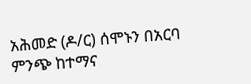አሕመድ (ዶ/ር) ሰሞኑን በአርባ ምንጭ ከተማና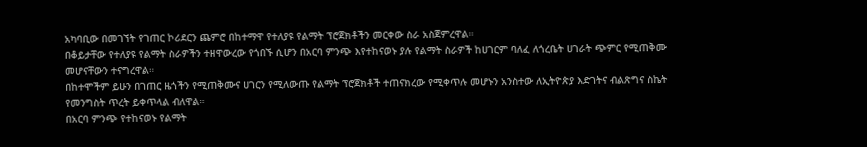አካባቢው በመገኘት የገጠር ኮሪደርን ጨምሮ በከተማዋ የተለያዩ የልማት ፕሮጀክቶችን መርቀው ስራ አስጀምረዋል።
በቆይታቸው የተለያዩ የልማት ስራዎችን ተዘዋውረው የጎበኙ ሲሆን በአርባ ምንጭ እየተከናወኑ ያሉ የልማት ስራዎች ከሀገርም ባለፈ ለጎረቤት ሀገራት ጭምር የሚጠቅሙ መሆናቸውን ተናግረዋል።
በከተሞችም ይሁን በገጠር ዜጎችን የሚጠቅሙና ሀገርን የሚለውጡ የልማት ፕሮጀክቶች ተጠናክረው የሚቀጥሉ መሆኑን አንስተው ለኢትዮጵያ እድገትና ብልጽግና ስኬት የመንግስት ጥረት ይቀጥላል ብለዋል።
በአርባ ምንጭ የተከናወኑ የልማት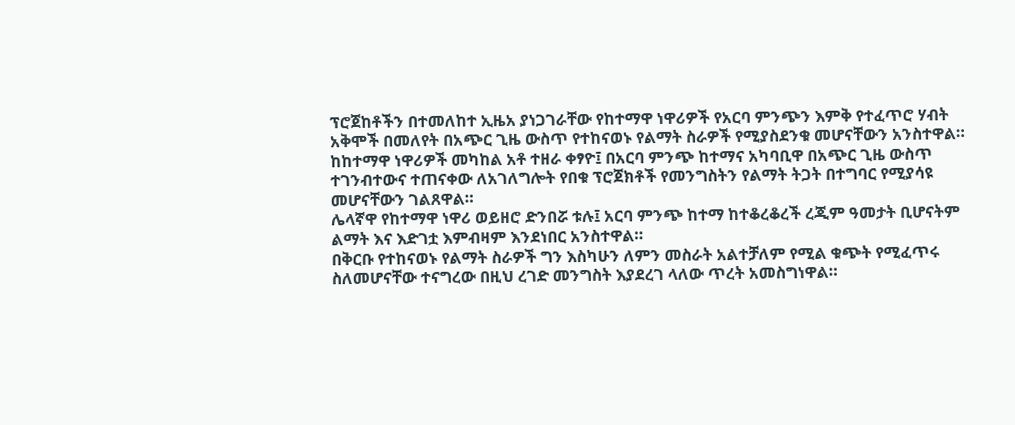ፕሮጀከቶችን በተመለከተ ኢዜአ ያነጋገራቸው የከተማዋ ነዋሪዎች የአርባ ምንጭን እምቅ የተፈጥሮ ሃብት አቅሞች በመለየት በአጭር ጊዜ ውስጥ የተከናወኑ የልማት ስራዎች የሚያስደንቁ መሆናቸውን አንስተዋል።
ከከተማዋ ነዋሪዎች መካከል አቶ ተዘራ ቀፃዮ፤ በአርባ ምንጭ ከተማና አካባቢዋ በአጭር ጊዜ ውስጥ ተገንብተውና ተጠናቀው ለአገለግሎት የበቁ ፕሮጀክቶች የመንግስትን የልማት ትጋት በተግባር የሚያሳዩ መሆናቸውን ገልጸዋል።
ሌላኛዋ የከተማዋ ነዋሪ ወይዘሮ ድንበሯ ቱሉ፤ አርባ ምንጭ ከተማ ከተቆረቆረች ረጂም ዓመታት ቢሆናትም ልማት እና እድገቷ እምብዛም እንደነበር አንስተዋል።
በቅርቡ የተከናወኑ የልማት ስራዎች ግን እስካሁን ለምን መስራት አልተቻለም የሚል ቁጭት የሚፈጥሩ ስለመሆናቸው ተናግረው በዚህ ረገድ መንግስት እያደረገ ላለው ጥረት አመስግነዋል።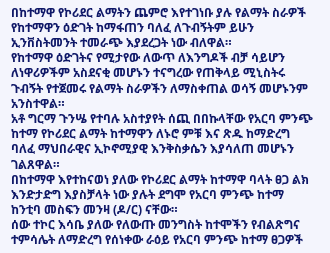በከተማዋ የኮሪደር ልማትን ጨምሮ እየተገነቡ ያሉ የልማት ስራዎች የከተማዋን ዕድገት ከማፋጠን ባለፈ ለጉብኝትም ይሁን ኢንቨስትመንት ተመራጭ እያደረጋት ነው ብለዋል።
የከተማዋ ዕድገትና የሚታየው ለውጥ ለእንግዶች ብቻ ሳይሆን ለነዋሪዎችም አስደናቂ መሆኑን ተናግረው የጠቅላይ ሚኒስትሩ ጉብኝት የተጀመሩ የልማት ስራዎችን ለማስቀጠል ወሳኝ መሆኑንም አንስተዋል።
አቶ ግርማ ጉንሤ የተባሉ አስተያየት ሰጪ በበኩላቸው የአርባ ምንጭ ከተማ የኮሪደር ልማት ከተማዋን ለኑሮ ምቹ እና ጽዱ ከማድረግ ባለፈ ማህበራዊና ኢኮኖሚያዊ እንቅስቃሴን እያሳለጠ መሆኑን ገልጸዋል።
በከተማዋ እየተከናወነ ያለው የኮሪደር ልማት ከተማዋ ባላት ፀጋ ልክ እንድታድግ እያስቻላት ነው ያሉት ደግሞ የአርባ ምንጭ ከተማ ከንቲባ መስፍን መንዛ (ዶ/ር) ናቸው።
ሰው ተኮር እሳቤ ያለው የለውጡ መንግስት ከተሞችን የብልጽግና ተምሳሌት ለማድረግ የሰነቀው ራዕይ የአርባ ምንጭ ከተማ ፀጋዎች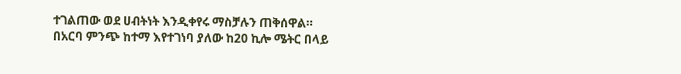ተገልጠው ወደ ሀብትነት እንዲቀየሩ ማስቻሉን ጠቅሰዋል።
በአርባ ምንጭ ከተማ እየተገነባ ያለው ከ20 ኪሎ ሜትር በላይ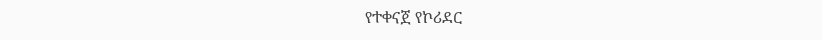የተቀናጀ የኮሪደር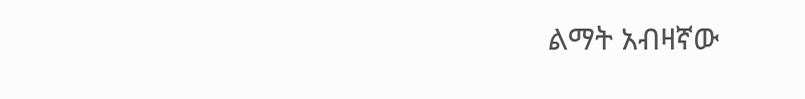ልማት አብዛኛው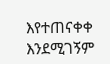እየተጠናቀቀ እንደሚገኝም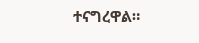ተናግረዋል።